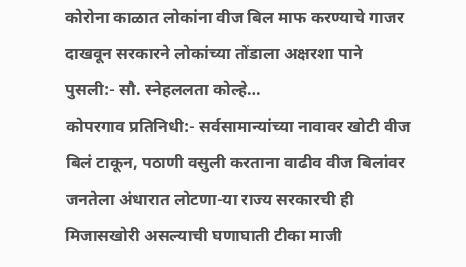कोरोना काळात लोकांना वीज बिल माफ करण्याचे गाजर दाखवून सरकारने लोकांच्या तोंडाला अक्षरशा पाने पुसली:- सौ. स्नेहललता कोल्हे…
कोपरगाव प्रतिनिधी:- सर्वसामान्यांच्या नावावर खोटी वीज बिलं टाकून, पठाणी वसुली करताना वाढीव वीज बिलांवर जनतेला अंधारात लोटणा-या राज्य सरकारची ही मिजासखोरी असल्याची घणाघाती टीका माजी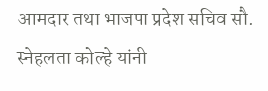आमदार तथा भाजपा प्रदेश सचिव सौ. स्नेहलता कोल्हे यांनी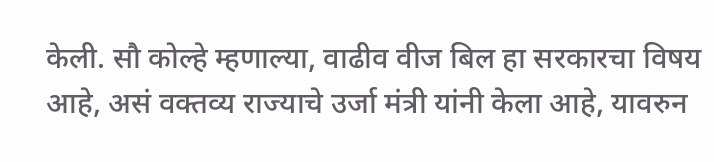केली. सौ कोल्हे म्हणाल्या, वाढीव वीज बिल हा सरकारचा विषय आहे, असं वक्तव्य राज्याचे उर्जा मंत्री यांनी केला आहे, यावरुन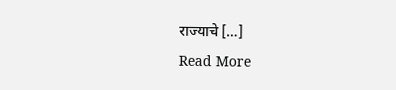राज्याचे […]
Read More